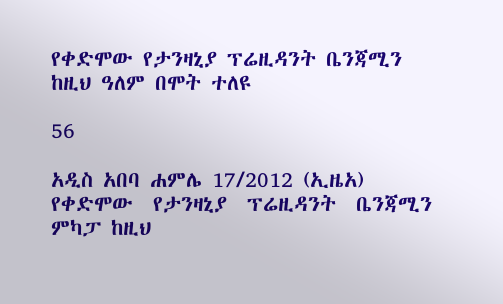የቀድሞው የታንዛኒያ ፕሬዚዳንት ቤንጃሚን ከዚህ ዓለም በሞት ተለዩ

56

አዲስ አበባ ሐምሌ 17/2012 (ኢዜአ) የቀድሞው  የታንዛኒያ  ፕሬዚዳንት  ቤንጃሚን  ምካፓ ከዚህ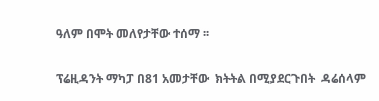ዓለም በሞት መለየታቸው ተሰማ ፡፡

ፕሬዚዳንት ማካፓ በ81 አመታቸው  ክትትል በሚያደርጉበት  ዳሬሰላም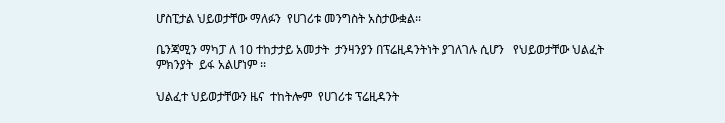ሆስፒታል ህይወታቸው ማለፉን  የሀገሪቱ መንግስት አስታውቋል፡፡

ቤንጃሚን ማካፓ ለ 10 ተከታታይ አመታት  ታንዛንያን በፕሬዚዳንትነት ያገለገሉ ሲሆን   የህይወታቸው ህልፈት ምክንያት  ይፋ አልሆነም ፡፡

ህልፈተ ህይወታቸውን ዜና  ተከትሎም  የሀገሪቱ ፕሬዚዳንት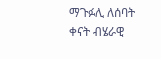ማጉፉሊ ለሰባት ቀናት ብሄራዊ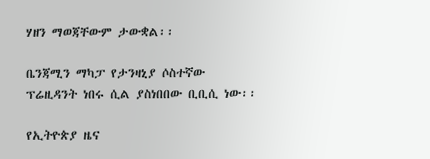ሃዘን ማወጃቸውም ታውቋል፡፡

ቤንጃሚን ማካፓ የታንዛኒያ ሶስተኛው ፕሬዚዳንት ነበሩ ሲል ያስነበበው ቢቢሲ ነው፡፡

የኢትዮጵያ ዜና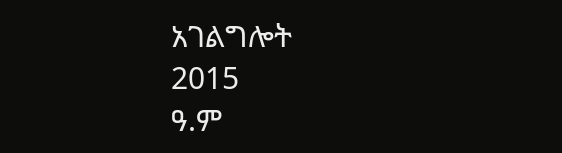አገልግሎት
2015
ዓ.ም